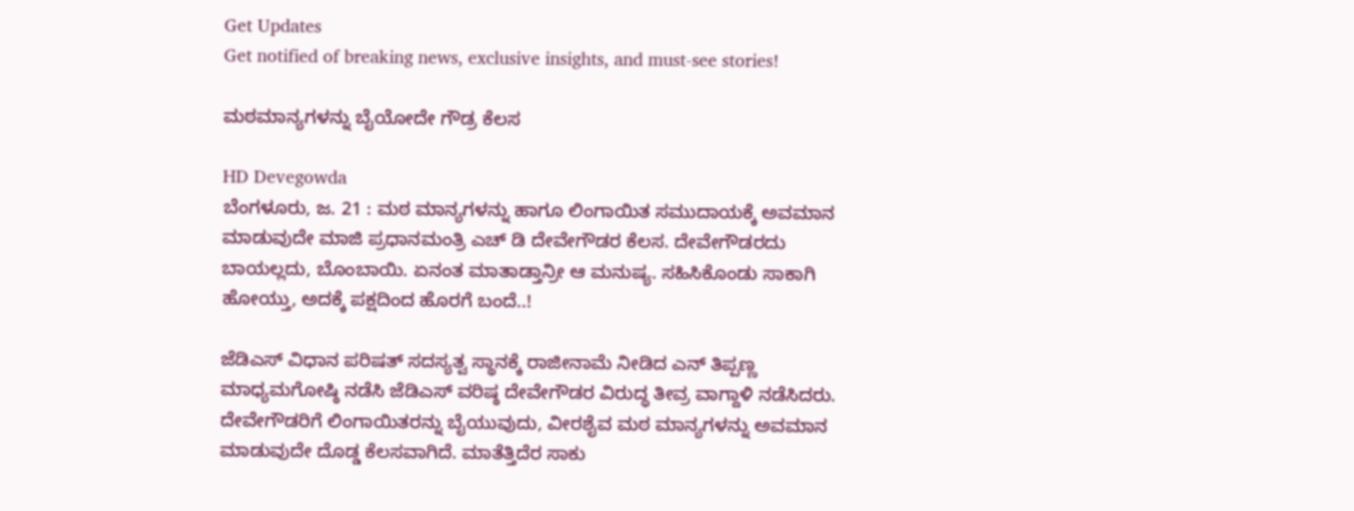Get Updates
Get notified of breaking news, exclusive insights, and must-see stories!

ಮಠಮಾನ್ಯಗಳನ್ನು ಬೈಯೋದೇ ಗೌಡ್ರ ಕೆಲಸ

HD Devegowda
ಬೆಂಗಳೂರು, ಜ. 21 : ಮಠ ಮಾನ್ಯಗಳನ್ನು ಹಾಗೂ ಲಿಂಗಾಯಿತ ಸಮುದಾಯಕ್ಕೆ ಅವಮಾನ ಮಾಡುವುದೇ ಮಾಜಿ ಪ್ರಧಾನಮಂತ್ರಿ ಎಚ್ ಡಿ ದೇವೇಗೌಡರ ಕೆಲಸ. ದೇವೇಗೌಡರದು ಬಾಯಲ್ಲದು, ಬೊಂಬಾಯಿ. ಏನಂತ ಮಾತಾಡ್ತಾನ್ರೀ ಆ ಮನುಷ್ಯ. ಸಹಿಸಿಕೊಂಡು ಸಾಕಾಗಿ ಹೋಯ್ತು, ಅದಕ್ಕೆ ಪಕ್ಷದಿಂದ ಹೊರಗೆ ಬಂದೆ..!

ಜೆಡಿಎಸ್ ವಿಧಾನ ಪರಿಷತ್ ಸದಸ್ಯತ್ವ ಸ್ಥಾನಕ್ಕೆ ರಾಜೀನಾಮೆ ನೀಡಿದ ಎನ್ ತಿಪ್ಪಣ್ಣ ಮಾಧ್ಯಮಗೋಷ್ಠಿ ನಡೆಸಿ ಜೆಡಿಎಸ್ ವರಿಷ್ಠ ದೇವೇಗೌಡರ ವಿರುದ್ಧ ತೀವ್ರ ವಾಗ್ದಾಳಿ ನಡೆಸಿದರು. ದೇವೇಗೌಡರಿಗೆ ಲಿಂಗಾಯಿತರನ್ನು ಬೈಯುವುದು, ವೀರಶೈವ ಮಠ ಮಾನ್ಯಗಳನ್ನು ಅವಮಾನ ಮಾಡುವುದೇ ದೊಡ್ಡ ಕೆಲಸವಾಗಿದೆ. ಮಾತೆತ್ತಿದೆರ ಸಾಕು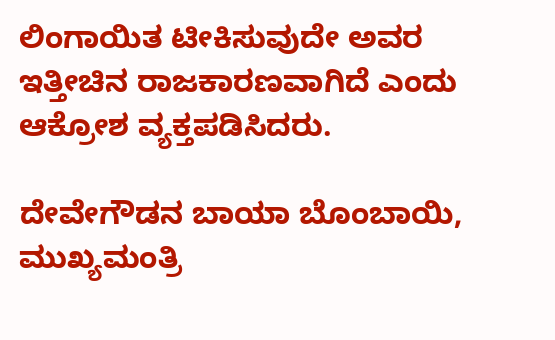ಲಿಂಗಾಯಿತ ಟೀಕಿಸುವುದೇ ಅವರ ಇತ್ತೀಚಿನ ರಾಜಕಾರಣವಾಗಿದೆ ಎಂದು ಆಕ್ರೋಶ ವ್ಯಕ್ತಪಡಿಸಿದರು.

ದೇವೇಗೌಡನ ಬಾಯಾ ಬೊಂಬಾಯಿ, ಮುಖ್ಯಮಂತ್ರಿ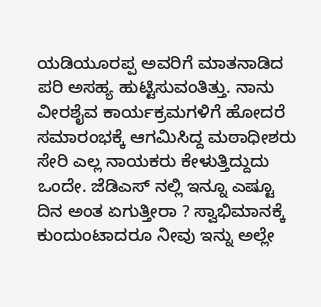ಯಡಿಯೂರಪ್ಪ ಅವರಿಗೆ ಮಾತನಾಡಿದ ಪರಿ ಅಸಹ್ಯ ಹುಟ್ಟಿಸುವಂತಿತ್ತು. ನಾನು ವೀರಶೈವ ಕಾರ್ಯಕ್ರಮಗಳಿಗೆ ಹೋದರೆ ಸಮಾರಂಭಕ್ಕೆ ಆಗಮಿಸಿದ್ದ ಮಠಾಧೀಶರು ಸೇರಿ ಎಲ್ಲ ನಾಯಕರು ಕೇಳುತ್ತಿದ್ದುದು ಒಂದೇ. ಜೆಡಿಎಸ್ ನಲ್ಲಿ ಇನ್ನೂ ಎಷ್ಟೂ ದಿನ ಅಂತ ಏಗುತ್ತೀರಾ ? ಸ್ವಾಭಿಮಾನಕ್ಕೆ ಕುಂದುಂಟಾದರೂ ನೀವು ಇನ್ನು ಅಲ್ಲೇ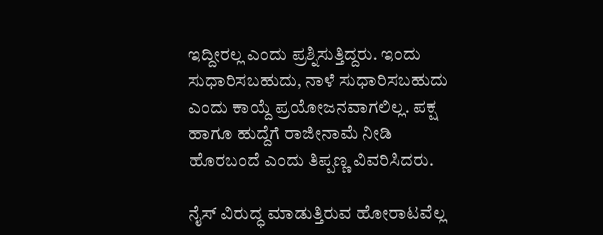ಇದ್ದೀರಲ್ಲ ಎಂದು ಪ್ರಶ್ನಿಸುತ್ತಿದ್ದರು. ಇಂದು ಸುಧಾರಿಸಬಹುದು, ನಾಳೆ ಸುಧಾರಿಸಬಹುದು ಎಂದು ಕಾಯ್ದೆ ಪ್ರಯೋಜನವಾಗಲಿಲ್ಲ. ಪಕ್ಷ ಹಾಗೂ ಹುದ್ದೆಗೆ ರಾಜೀನಾಮೆ ನೀಡಿ ಹೊರಬಂದೆ ಎಂದು ತಿಪ್ಪಣ್ಣ ವಿವರಿಸಿದರು.

ನೈಸ್ ವಿರುದ್ಧ ಮಾಡುತ್ತಿರುವ ಹೋರಾಟವೆಲ್ಲ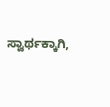ಸ್ವಾರ್ಥಕ್ಕಾಗಿ,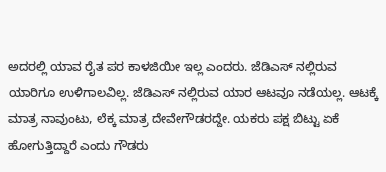ಅದರಲ್ಲಿ ಯಾವ ರೈತ ಪರ ಕಾಳಜಿಯೀ ಇಲ್ಲ ಎಂದರು. ಜೆಡಿಎಸ್ ನಲ್ಲಿರುವ ಯಾರಿಗೂ ಉಳಿಗಾಲವಿಲ್ಲ. ಜೆಡಿಎಸ್ ನಲ್ಲಿರುವ ಯಾರ ಆಟವೂ ನಡೆಯಲ್ಲ. ಆಟಕ್ಕೆ ಮಾತ್ರ ನಾವುಂಟು, ಲೆಕ್ಕ ಮಾತ್ರ ದೇವೇಗೌಡರದ್ದೇ. ಯಕರು ಪಕ್ಷ ಬಿಟ್ಟು ಏಕೆ ಹೋಗುತ್ತಿದ್ದಾರೆ ಎಂದು ಗೌಡರು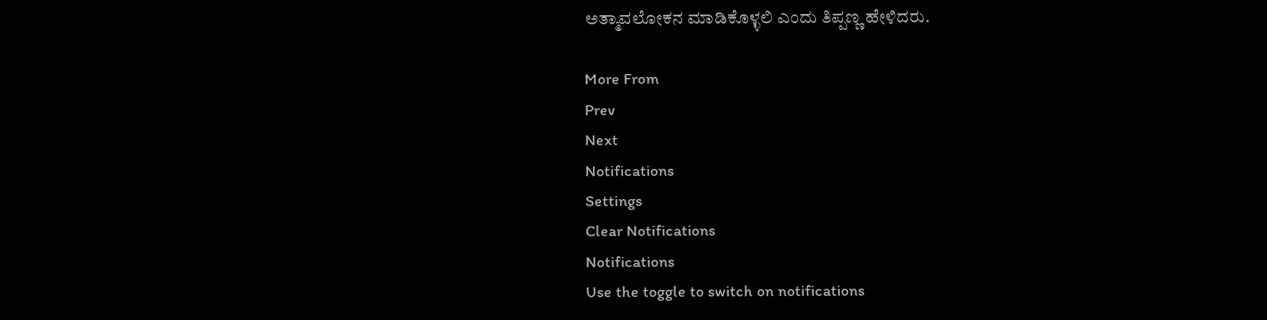ಅತ್ಮಾವಲೋಕನ ಮಾಡಿಕೊಳ್ಳಲಿ ಎಂದು ತಿಪ್ಪಣ್ಣ ಹೇಳಿದರು.

More From
Prev
Next
Notifications
Settings
Clear Notifications
Notifications
Use the toggle to switch on notifications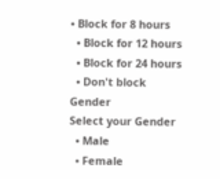• Block for 8 hours
  • Block for 12 hours
  • Block for 24 hours
  • Don't block
Gender
Select your Gender
  • Male
  • Female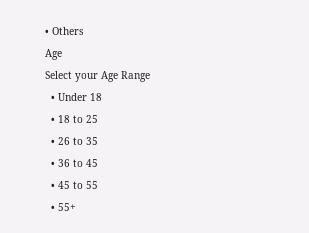• Others
Age
Select your Age Range
  • Under 18
  • 18 to 25
  • 26 to 35
  • 36 to 45
  • 45 to 55
  • 55+